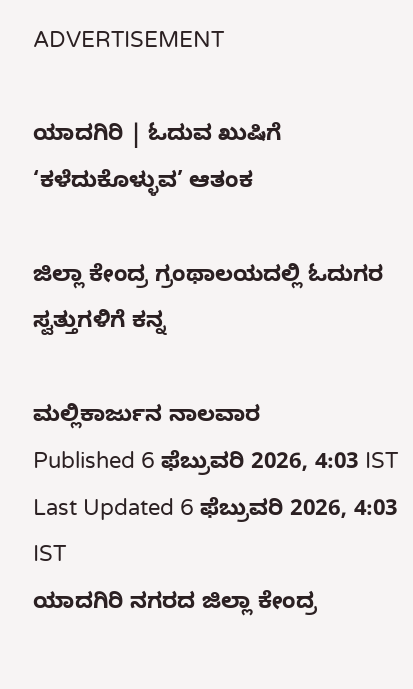ADVERTISEMENT

ಯಾದಗಿರಿ | ಓದುವ ಖುಷಿಗೆ ‘ಕಳೆದುಕೊಳ್ಳುವ’ ಆತಂಕ

ಜಿಲ್ಲಾ ಕೇಂದ್ರ ಗ್ರಂಥಾಲಯದಲ್ಲಿ ಓದುಗರ ಸ್ವತ್ತುಗಳಿಗೆ ಕನ್ನ

ಮಲ್ಲಿಕಾರ್ಜುನ ನಾಲವಾರ
Published 6 ಫೆಬ್ರುವರಿ 2026, 4:03 IST
Last Updated 6 ಫೆಬ್ರುವರಿ 2026, 4:03 IST
ಯಾದಗಿರಿ ನಗರದ ಜಿಲ್ಲಾ ಕೇಂದ್ರ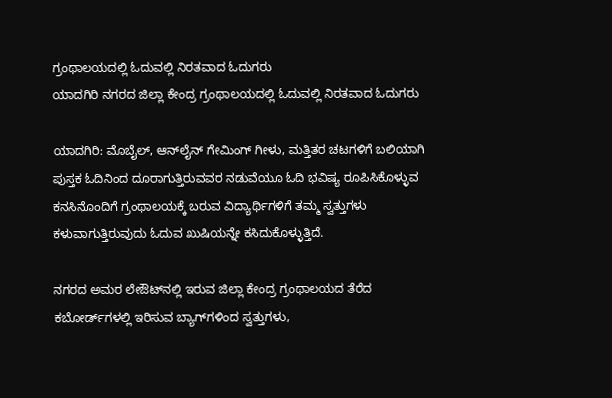ಗ್ರಂಥಾಲಯದಲ್ಲಿ ಓದುವಲ್ಲಿ ನಿರತವಾದ ಓದುಗರು
ಯಾದಗಿರಿ ನಗರದ ಜಿಲ್ಲಾ ಕೇಂದ್ರ ಗ್ರಂಥಾಲಯದಲ್ಲಿ ಓದುವಲ್ಲಿ ನಿರತವಾದ ಓದುಗರು

ಯಾದಗಿರಿ: ಮೊಬೈಲ್, ಆನ್‌ಲೈನ್ ಗೇಮಿಂಗ್ ಗೀಳು, ಮತ್ತಿತರ ಚಟಗಳಿಗೆ ಬಲಿಯಾಗಿ ಪುಸ್ತಕ ಓದಿನಿಂದ ದೂರಾಗುತ್ತಿರುವವರ ನಡುವೆಯೂ ಓದಿ ಭವಿಷ್ಯ ರೂಪಿಸಿಕೊಳ್ಳುವ ಕನಸಿನೊಂದಿಗೆ ಗ್ರಂಥಾಲಯಕ್ಕೆ ಬರುವ ವಿದ್ಯಾರ್ಥಿಗಳಿಗೆ ತಮ್ಮ ಸ್ವತ್ತುಗಳು ಕಳುವಾಗುತ್ತಿರುವುದು ಓದುವ ಖುಷಿಯನ್ನೇ ಕಸಿದುಕೊಳ್ಳುತ್ತಿದೆ.

ನಗರದ ಅಮರ ಲೇಔಟ್‌ನಲ್ಲಿ ಇರುವ ಜಿಲ್ಲಾ ಕೇಂದ್ರ ಗ್ರಂಥಾಲಯದ ತೆರೆದ ಕಬೋರ್ಡ್‌ಗಳಲ್ಲಿ ಇರಿಸುವ ಬ್ಯಾಗ್‌ಗಳಿಂದ ಸ್ವತ್ತುಗಳು,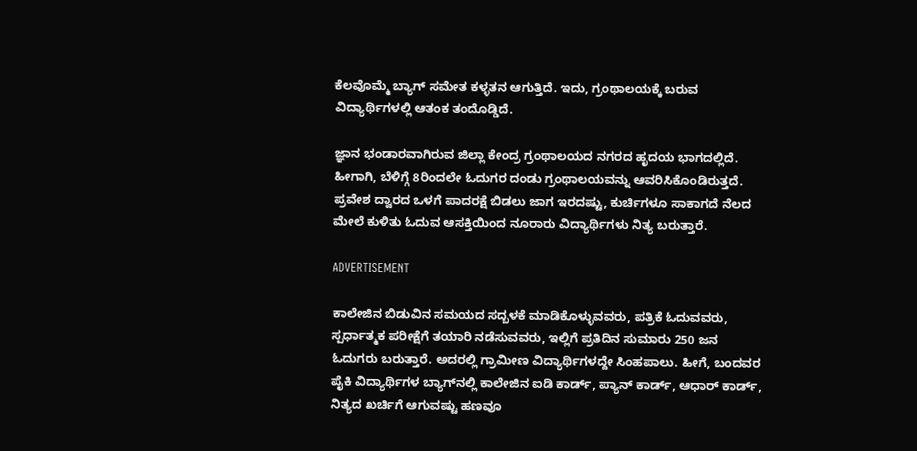ಕೆಲವೊಮ್ಮೆ ಬ್ಯಾಗ್‌ ಸಮೇತ ಕಳ್ಳತನ ಆಗುತ್ತಿದೆ. ಇದು, ಗ್ರಂಥಾಲಯಕ್ಕೆ ಬರುವ ವಿದ್ಯಾರ್ಥಿಗಳಲ್ಲಿ ಆತಂಕ ತಂದೊಡ್ಡಿದೆ.

ಜ್ಞಾನ ಭಂಡಾರವಾಗಿರುವ ಜಿಲ್ಲಾ ಕೇಂದ್ರ ಗ್ರಂಥಾಲಯದ ನಗರದ ಹೃದಯ ಭಾಗದಲ್ಲಿದೆ. ಹೀಗಾಗಿ, ಬೆಳಿಗ್ಗೆ 8ರಿಂದಲೇ ಓದುಗರ ದಂಡು ಗ್ರಂಥಾಲಯವನ್ನು ಆವರಿಸಿಕೊಂಡಿರುತ್ತದೆ. ಪ್ರವೇಶ ದ್ವಾರದ ಒಳಗೆ ಪಾದರಕ್ಷೆ ಬಿಡಲು ಜಾಗ ಇರದಷ್ಟು, ಕುರ್ಚಿಗಳೂ ಸಾಕಾಗದೆ ನೆಲದ ಮೇಲೆ ಕುಳಿತು ಓದುವ ಆಸಕ್ತಿಯಿಂದ ನೂರಾರು ವಿದ್ಯಾರ್ಥಿಗಳು ನಿತ್ಯ ಬರುತ್ತಾರೆ.

ADVERTISEMENT

ಕಾಲೇಜಿನ ಬಿಡುವಿನ ಸಮಯದ ಸದ್ಬಳಕೆ ಮಾಡಿಕೊಳ್ಳುವವರು, ಪತ್ರಿಕೆ ಓದುವವರು, ಸ್ಪರ್ಧಾತ್ಮಕ ಪರೀಕ್ಷೆಗೆ ತಯಾರಿ ನಡೆಸುವವರು, ಇಲ್ಲಿಗೆ ಪ್ರತಿದಿನ ಸುಮಾರು 250 ಜನ ಓದುಗರು ಬರುತ್ತಾರೆ. ಅದರಲ್ಲಿ ಗ್ರಾಮೀಣ ವಿದ್ಯಾರ್ಥಿಗಳದ್ದೇ ಸಿಂಹಪಾಲು. ಹೀಗೆ, ಬಂದವರ ಪೈಕಿ ವಿದ್ಯಾರ್ಥಿಗಳ ಬ್ಯಾಗ್‌ನಲ್ಲಿ ಕಾಲೇಜಿನ ಐಡಿ ಕಾರ್ಡ್, ಪ್ಯಾನ್‌ ಕಾರ್ಡ್, ಆಧಾರ್ ಕಾರ್ಡ್‌, ನಿತ್ಯದ ಖರ್ಚಿಗೆ ಆಗುವಷ್ಟು ಹಣವೂ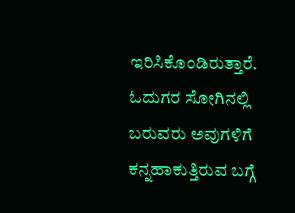ಇರಿಸಿಕೊಂಡಿರುತ್ತಾರೆ. ಓದುಗರ ಸೋಗಿನಲ್ಲಿ ಬರುವರು ಅವುಗಳಿಗೆ ಕನ್ನಹಾಕುತ್ತಿರುವ ಬಗ್ಗೆ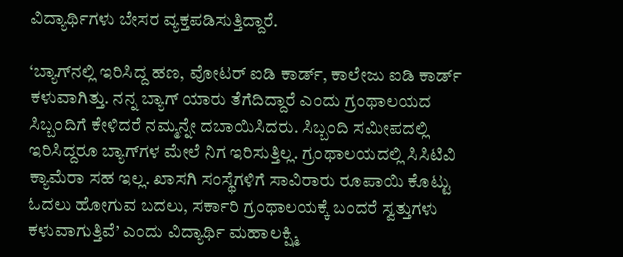ವಿದ್ಯಾರ್ಥಿಗಳು ಬೇಸರ ವ್ಯಕ್ತಪಡಿಸುತ್ತಿದ್ದಾರೆ.

‘ಬ್ಯಾಗ್‌ನಲ್ಲಿ ಇರಿಸಿದ್ದ ಹಣ, ವೋಟರ್ ಐಡಿ ಕಾರ್ಡ್, ಕಾಲೇಜು ಐಡಿ ಕಾರ್ಡ್ ಕಳುವಾಗಿತ್ತು. ನನ್ನ ಬ್ಯಾಗ್ ಯಾರು ತೆಗೆದಿದ್ದಾರೆ ಎಂದು ಗ್ರಂಥಾಲಯದ ಸಿಬ್ಬಂದಿಗೆ ಕೇಳಿದರೆ ನಮ್ಮನ್ನೇ ದಬಾಯಿಸಿದರು. ಸಿಬ್ಬಂದಿ ಸಮೀಪದಲ್ಲಿ ಇರಿಸಿದ್ದರೂ ಬ್ಯಾಗ್‌ಗಳ ಮೇಲೆ ನಿಗ ಇರಿಸುತ್ತಿಲ್ಲ. ಗ್ರಂಥಾಲಯದಲ್ಲಿ ಸಿಸಿಟಿವಿ ಕ್ಯಾಮೆರಾ ಸಹ ಇಲ್ಲ. ಖಾಸಗಿ ಸಂಸ್ಥೆಗಳಿಗೆ ಸಾವಿರಾರು ರೂಪಾಯಿ ಕೊಟ್ಟು ಓದಲು ಹೋಗುವ ಬದಲು, ಸರ್ಕಾರಿ ಗ್ರಂಥಾಲಯಕ್ಕೆ ಬಂದರೆ ಸ್ವತ್ತುಗಳು ಕಳುವಾಗುತ್ತಿವೆ’ ಎಂದು ವಿದ್ಯಾರ್ಥಿ ಮಹಾಲಕ್ಷ್ಮಿ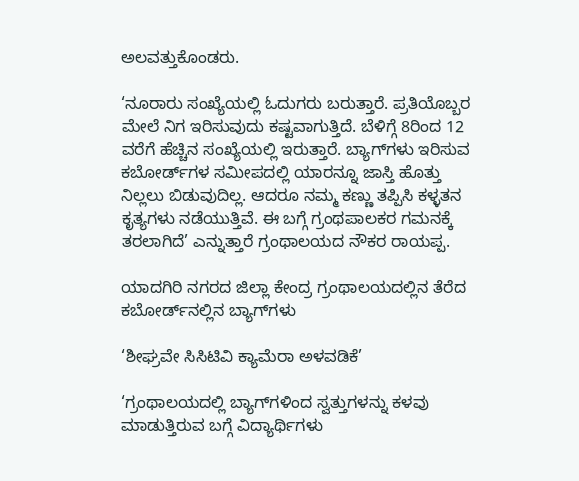ಅಲವತ್ತುಕೊಂಡರು.

‘ನೂರಾರು ಸಂಖ್ಯೆಯಲ್ಲಿ ಓದುಗರು ಬರುತ್ತಾರೆ. ಪ್ರತಿಯೊಬ್ಬರ ಮೇಲೆ ನಿಗ ಇರಿಸುವುದು ಕಷ್ಟವಾಗುತ್ತಿದೆ. ಬೆಳಿಗ್ಗೆ 8ರಿಂದ 12 ವರೆಗೆ ಹೆಚ್ಚಿನ ಸಂಖ್ಯೆಯಲ್ಲಿ ಇರುತ್ತಾರೆ. ಬ್ಯಾಗ್‌ಗಳು ಇರಿಸುವ ಕಬೋರ್ಡ್‌ಗಳ ಸಮೀಪದಲ್ಲಿ ಯಾರನ್ನೂ ಜಾಸ್ತಿ ಹೊತ್ತು ನಿಲ್ಲಲು ಬಿಡುವುದಿಲ್ಲ. ಆದರೂ ನಮ್ಮ ಕಣ್ಣು ತಪ್ಪಿಸಿ ಕಳ್ಳತನ ಕೃತ್ಯಗಳು ನಡೆಯುತ್ತಿವೆ. ಈ ಬಗ್ಗೆ ಗ್ರಂಥಪಾಲಕರ ಗಮನಕ್ಕೆ ತರಲಾಗಿದೆ’ ಎನ್ನುತ್ತಾರೆ ಗ್ರಂಥಾಲಯದ ನೌಕರ ರಾಯಪ್ಪ.

ಯಾದಗಿರಿ ನಗರದ ಜಿಲ್ಲಾ ಕೇಂದ್ರ ಗ್ರಂಥಾಲಯದಲ್ಲಿನ ತೆರೆದ ಕಬೋರ್ಡ್‌ನಲ್ಲಿನ ಬ್ಯಾಗ್‌ಗಳು

‘ಶೀಘ್ರವೇ ಸಿಸಿಟಿವಿ ಕ್ಯಾಮೆರಾ ಅಳವಡಿಕೆ’

‘ಗ್ರಂಥಾಲಯದಲ್ಲಿ ಬ್ಯಾಗ್‌ಗಳಿಂದ ಸ್ವತ್ತುಗಳನ್ನು ಕಳವು ಮಾಡುತ್ತಿರುವ ಬಗ್ಗೆ ವಿದ್ಯಾರ್ಥಿಗಳು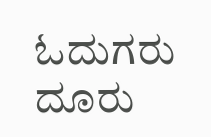ಓದುಗರು ದೂರು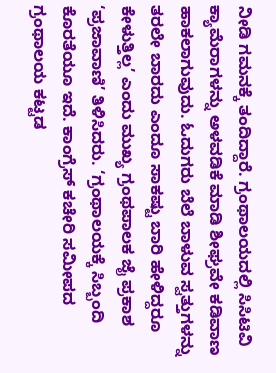ನೀಡಿ ಗಮನಕ್ಕೆ ತಂದಿದ್ದಾರೆ. ಗ್ರಂಥಾಲಯದಲ್ಲಿ ಸಿಸಿಟಿವಿ ಕ್ಯಾಮೆರಾಗಳನ್ನು ಅಳವಡಿಕೆ ಮಾಡಿ ಶೀಘ್ರವೇ ಕಡಿವಾಣ ಹಾಕಲಾಗುವುದು. ಓದುಗರು ಬೆಲೆ ಬಾಳುವ ಸ್ವತ್ತುಗಳನ್ನು ತರಲೇ ಬಾರದು ಎಂದೂ ಸಾಕಷ್ಟು ಬಾರಿ ಹೇಳಿದ್ದರೂ ಕೇಳುತ್ತಿಲ್ಲ’ ಎಂದು ಮುಖ್ಯ ಗ್ರಂಥಪಾಲಕ ಜೈ ಪ್ರಕಾಶ ‘ಪ್ರಜಾವಾಣಿ’ ತಿಳಿಸಿದರು. ‘ಗ್ರಂಥಾಲಯಕ್ಕೆ ಸಿಬ್ಬಂದಿ ಕೊರತೆಯೂ ಇದೆ. ಕಾಂಗ್ರೆಸ್ ಕಚೇರಿ ಸಮೀಪದ ಗ್ರಂಥಾಲಯ ಕಟ್ಟಡ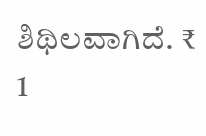ಶಿಥಿಲವಾಗಿದೆ. ₹ 1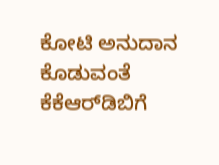ಕೋಟಿ ಅನುದಾನ ಕೊಡುವಂತೆ ಕೆಕೆಆರ್‌ಡಿಬಿಗೆ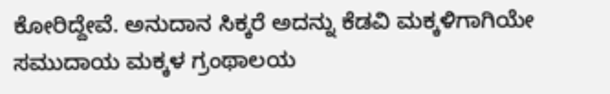ಕೋರಿದ್ದೇವೆ. ಅನುದಾನ ಸಿಕ್ಕರೆ ಅದನ್ನು ಕೆಡವಿ ಮಕ್ಕಳಿಗಾಗಿಯೇ ಸಮುದಾಯ ಮಕ್ಕಳ ಗ್ರಂಥಾಲಯ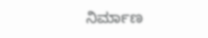ನಿರ್ಮಾಣ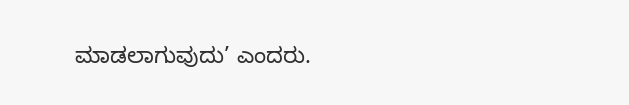ಮಾಡಲಾಗುವುದು’ ಎಂದರು.